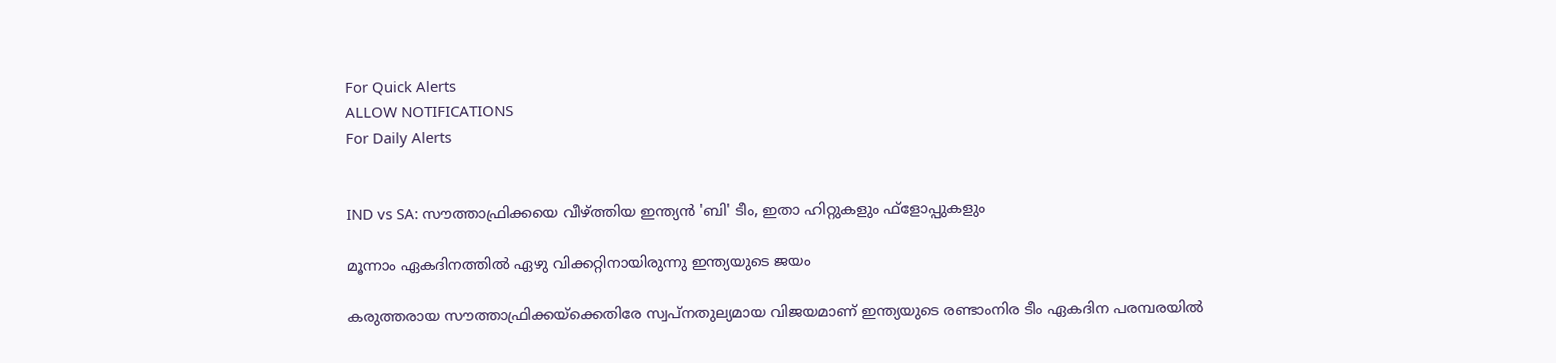For Quick Alerts
ALLOW NOTIFICATIONS
For Daily Alerts


IND vs SA: സൗത്താഫ്രിക്കയെ വീഴ്ത്തിയ ഇന്ത്യന്‍ 'ബി' ടീം, ഇതാ ഹിറ്റുകളും ഫ്‌ളോപ്പുകളും

മൂന്നാം ഏകദിനത്തില്‍ ഏഴു വിക്കറ്റിനായിരുന്നു ഇന്ത്യയുടെ ജയം

കരുത്തരായ സൗത്താഫ്രിക്കയ്‌ക്കെതിരേ സ്വപ്‌നതുല്യമായ വിജയമാണ് ഇന്ത്യയുടെ രണ്ടാംനിര ടീം ഏകദിന പരമ്പരയില്‍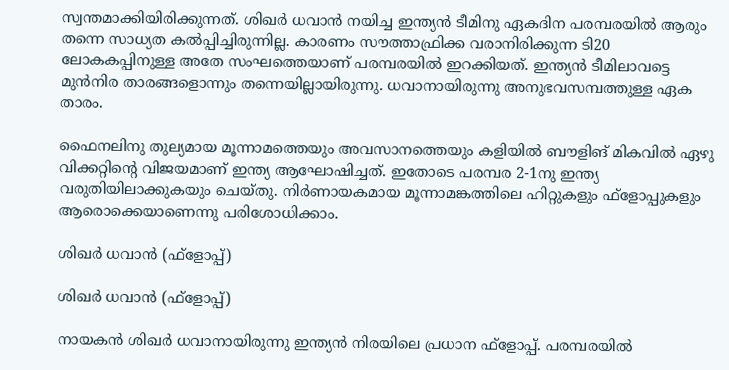സ്വന്തമാക്കിയിരിക്കുന്നത്. ശിഖര്‍ ധവാന്‍ നയിച്ച ഇന്ത്യന്‍ ടീമിനു ഏകദിന പരമ്പരയില്‍ ആരും തന്നെ സാധ്യത കല്‍പ്പിച്ചിരുന്നില്ല. കാരണം സൗത്താഫ്രിക്ക വരാനിരിക്കുന്ന ടി20 ലോകകപ്പിനുള്ള അതേ സംഘത്തെയാണ് പരമ്പരയില്‍ ഇറക്കിയത്. ഇന്ത്യന്‍ ടീമിലാവട്ടെ മുന്‍നിര താരങ്ങളൊന്നും തന്നെയില്ലായിരുന്നു. ധവാനായിരുന്നു അനുഭവസമ്പത്തുള്ള ഏക താരം.

ഫൈനലിനു തുല്യമായ മൂന്നാമത്തെയും അവസാനത്തെയും കളിയില്‍ ബൗളിങ് മികവില്‍ ഏഴു വിക്കറ്റിന്റെ വിജയമാണ് ഇന്ത്യ ആഘോഷിച്ചത്. ഇതോടെ പരമ്പര 2-1നു ഇന്ത്യ വരുതിയിലാക്കുകയും ചെയ്തു. നിര്‍ണായകമായ മൂന്നാമങ്കത്തിലെ ഹിറ്റുകളും ഫ്‌ളോപ്പുകളും ആരൊക്കെയാണെന്നു പരിശോധിക്കാം.

ശിഖര്‍ ധവാന്‍ (ഫ്‌ളോപ്പ്)

ശിഖര്‍ ധവാന്‍ (ഫ്‌ളോപ്പ്)

നായകന്‍ ശിഖര്‍ ധവാനായിരുന്നു ഇന്ത്യന്‍ നിരയിലെ പ്രധാന ഫ്‌ളോപ്പ്. പരമ്പരയില്‍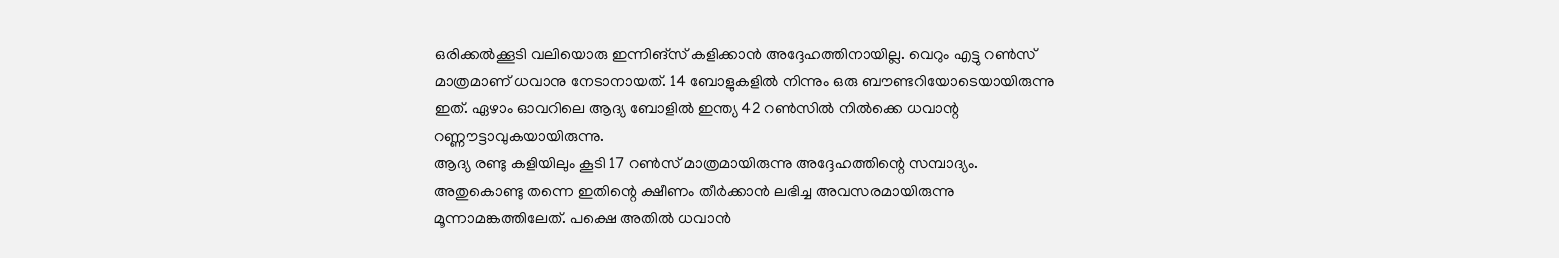ഒരിക്കല്‍ക്കൂടി വലിയൊരു ഇന്നിങ്‌സ് കളിക്കാന്‍ അദ്ദേഹത്തിനായില്ല. വെറും എട്ടു റണ്‍സ് മാത്രമാണ് ധവാനു നേടാനായത്. 14 ബോളുകളില്‍ നിന്നും ഒരു ബൗണ്ടറിയോടെയായിരുന്നു ഇത്. ഏഴാം ഓവറിലെ ആദ്യ ബോളില്‍ ഇന്ത്യ 42 റണ്‍സില്‍ നില്‍ക്കെ ധവാന്റ റണ്ണൗട്ടാവുകയായിരുന്നു.
ആദ്യ രണ്ടു കളിയിലും കൂടി 17 റണ്‍സ് മാത്രമായിരുന്നു അദ്ദേഹത്തിന്റെ സമ്പാദ്യം. അതുകൊണ്ടു തന്നെ ഇതിന്റെ ക്ഷീണം തീര്‍ക്കാന്‍ ലഭിച്ച അവസരമായിരുന്നു മൂന്നാമങ്കത്തിലേത്. പക്ഷെ അതില്‍ ധവാന്‍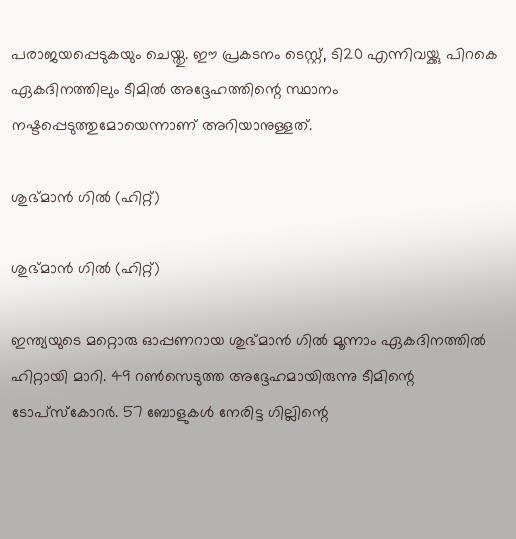പരാജയപ്പെടുകയും ചെയ്തു. ഈ പ്രകടനം ടെസ്റ്റ്, ടി20 എന്നിവയ്ക്കു പിറകെ ഏകദിനത്തിലും ടീമില്‍ അദ്ദേഹത്തിന്റെ സ്ഥാനം നഷ്ടപ്പെടുത്തുമോയെന്നാണ് അറിയാനുള്ളത്.

ശുഭ്മാന്‍ ഗില്‍ (ഹിറ്റ്)

ശുഭ്മാന്‍ ഗില്‍ (ഹിറ്റ്)

ഇന്ത്യയുടെ മറ്റൊരു ഓപ്പണറായ ശുഭ്മാന്‍ ഗില്‍ മൂന്നാം ഏകദിനത്തില്‍ ഹിറ്റായി മാറി. 49 റണ്‍സെടുത്ത അദ്ദേഹമായിരുന്നു ടീമിന്റെ ടോപ്‌സ്‌കോറര്‍. 57 ബോളുകള്‍ നേരിട്ട ഗില്ലിന്റെ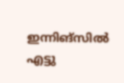ഇന്നിങ്‌സില്‍ എട്ടു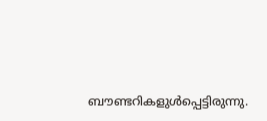ബൗണ്ടറികളുള്‍പ്പെട്ടിരുന്നു.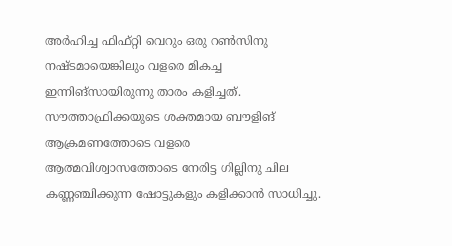അര്‍ഹിച്ച ഫിഫ്റ്റി വെറും ഒരു റണ്‍സിനു നഷ്ടമായെങ്കിലും വളരെ മികച്ച ഇന്നിങ്‌സായിരുന്നു താരം കളിച്ചത്.
സൗത്താഫ്രിക്കയുടെ ശക്തമായ ബൗളിങ് ആക്രമണത്തോടെ വളരെ ആത്മവിശ്വാസത്തോടെ നേരിട്ട ഗില്ലിനു ചില കണ്ണഞ്ചിക്കുന്ന ഷോട്ടുകളും കളിക്കാന്‍ സാധിച്ചു.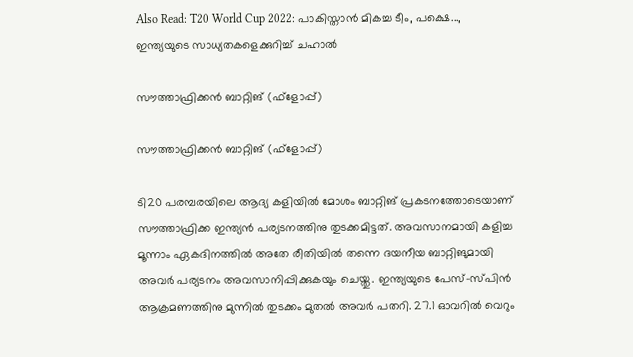Also Read: T20 World Cup 2022: പാകിസ്താന്‍ മികച്ച ടീം, പക്ഷെ..., ഇന്ത്യയുടെ സാധ്യതകളെക്കുറിച്ച് ചഹാല്‍

സൗത്താഫ്രിക്കന്‍ ബാറ്റിങ് (ഫ്‌ളോപ്പ്)

സൗത്താഫ്രിക്കന്‍ ബാറ്റിങ് (ഫ്‌ളോപ്പ്)

ടി20 പരമ്പരയിലെ ആദ്യ കളിയില്‍ മോശം ബാറ്റിങ് പ്രകടനത്തോടെയാണ് സൗത്താഫ്രിക്ക ഇന്ത്യന്‍ പര്യടനത്തിനു തുടക്കമിട്ടത്. അവസാനമായി കളിച്ച മൂന്നാം ഏകദിനത്തില്‍ അതേ രീതിയില്‍ തന്നെ ദയനീയ ബാറ്റിങുമായി അവര്‍ പര്യടനം അവസാനിപ്പിക്കുകയും ചെയ്തു. ഇന്ത്യയുടെ പേസ്-സ്പിന്‍ ആക്രമണത്തിനു മുന്നില്‍ തുടക്കം മുതല്‍ അവര്‍ പതറി. 27.1 ഓവറില്‍ വെറും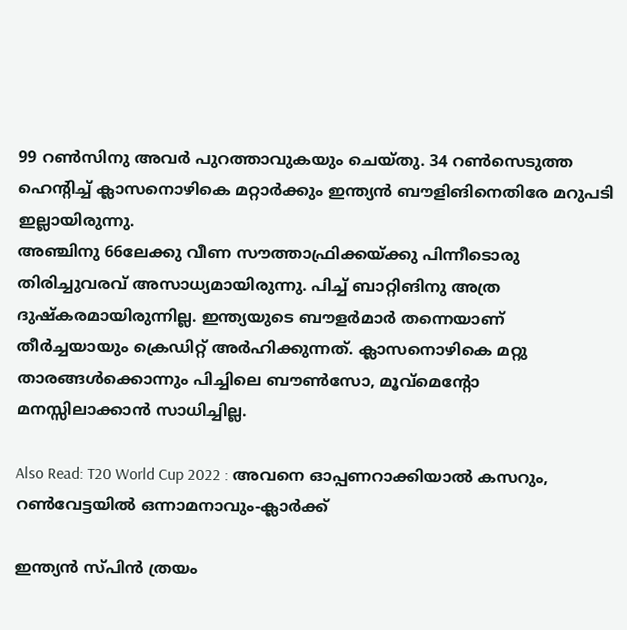99 റണ്‍സിനു അവര്‍ പുറത്താവുകയും ചെയ്തു. 34 റണ്‍സെടുത്ത ഹെന്റിച്ച് ക്ലാസനൊഴികെ മറ്റാര്‍ക്കും ഇന്ത്യന്‍ ബൗളിങിനെതിരേ മറുപടി ഇല്ലായിരുന്നു.
അഞ്ചിനു 66ലേക്കു വീണ സൗത്താഫ്രിക്കയ്ക്കു പിന്നീടൊരു തിരിച്ചുവരവ് അസാധ്യമായിരുന്നു. പിച്ച് ബാറ്റിങിനു അത്ര ദുഷ്‌കരമായിരുന്നില്ല. ഇന്ത്യയുടെ ബൗളര്‍മാര്‍ തന്നെയാണ് തീര്‍ച്ചയായും ക്രെഡിറ്റ് അര്‍ഹിക്കുന്നത്. ക്ലാസനൊഴികെ മറ്റു താരങ്ങള്‍ക്കൊന്നും പിച്ചിലെ ബൗണ്‍സോ, മൂവ്‌മെന്റോ മനസ്സിലാക്കാന്‍ സാധിച്ചില്ല.

Also Read: T20 World Cup 2022 : അവനെ ഓപ്പണറാക്കിയാല്‍ കസറും, റണ്‍വേട്ടയില്‍ ഒന്നാമനാവും-ക്ലാര്‍ക്ക്

ഇന്ത്യന്‍ സ്പിന്‍ ത്രയം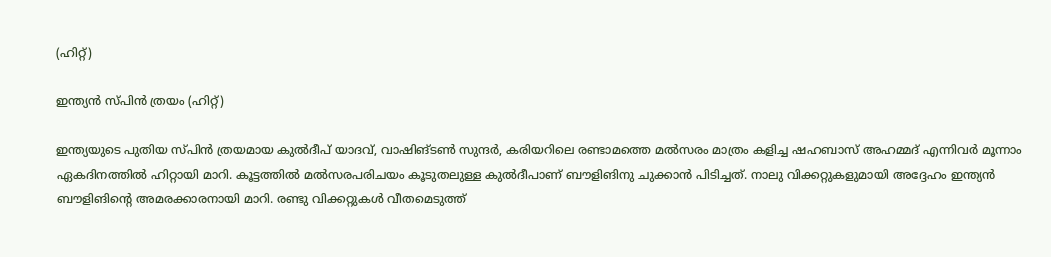(ഹിറ്റ്)

ഇന്ത്യന്‍ സ്പിന്‍ ത്രയം (ഹിറ്റ്)

ഇന്ത്യയുടെ പുതിയ സ്പിന്‍ ത്രയമായ കുല്‍ദീപ് യാദവ്, വാഷിങ്ടണ്‍ സുന്ദര്‍, കരിയറിലെ രണ്ടാമത്തെ മല്‍സരം മാത്രം കളിച്ച ഷഹബാസ് അഹമ്മദ് എന്നിവര്‍ മൂന്നാം ഏകദിനത്തില്‍ ഹിറ്റായി മാറി. കൂട്ടത്തില്‍ മല്‍സരപരിചയം കൂടുതലുള്ള കുല്‍ദീപാണ് ബൗളിങിനു ചുക്കാന്‍ പിടിച്ചത്. നാലു വിക്കറ്റുകളുമായി അദ്ദേഹം ഇന്ത്യന്‍ ബൗളിങിന്റെ അമരക്കാരനായി മാറി. രണ്ടു വിക്കറ്റുകള്‍ വീതമെടുത്ത്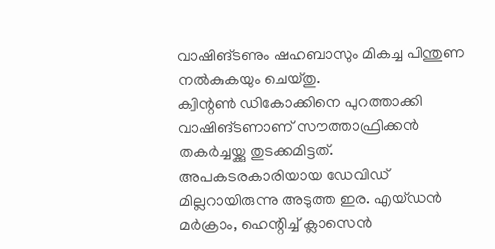വാഷിങ്ടണും ഷഹബാസും മികച്ച പിന്തുണ നല്‍കുകയും ചെയ്തു.
ക്വിന്റണ്‍ ഡികോക്കിനെ പുറത്താക്കി വാഷിങ്ടണാണ് സൗത്താഫ്രിക്കന്‍ തകര്‍ച്ചയ്ക്കു തുടക്കമിട്ടത്. അപകടരകാരിയായ ഡേവിഡ് മില്ലറായിരുന്നു അടുത്ത ഇര. എയ്ഡന്‍ മര്‍ക്രാം, ഹെന്റിച്ച് ക്ലാസെന്‍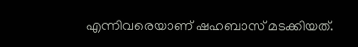എന്നിവരെയാണ് ഷഹബാസ് മടക്കിയത്.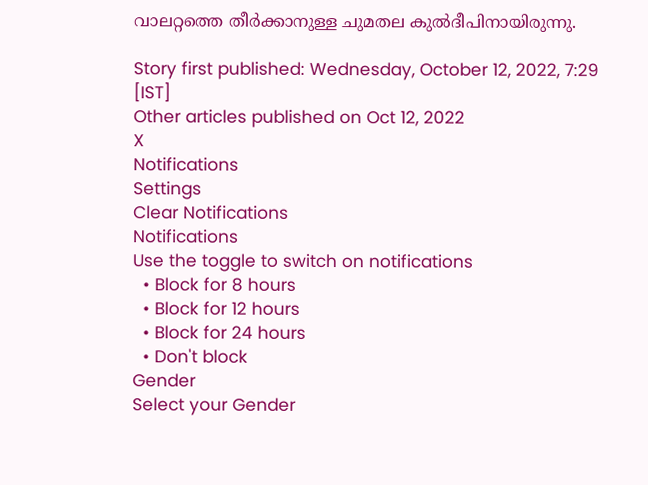വാലറ്റത്തെ തീര്‍ക്കാനുള്ള ചുമതല കുല്‍ദീപിനായിരുന്നു.

Story first published: Wednesday, October 12, 2022, 7:29 [IST]
Other articles published on Oct 12, 2022
X
Notifications
Settings
Clear Notifications
Notifications
Use the toggle to switch on notifications
  • Block for 8 hours
  • Block for 12 hours
  • Block for 24 hours
  • Don't block
Gender
Select your Gender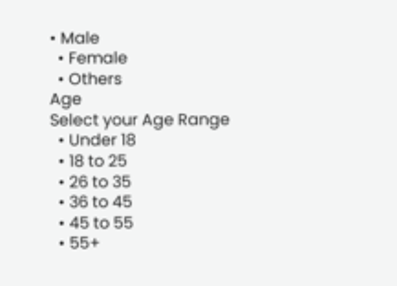• Male
  • Female
  • Others
Age
Select your Age Range
  • Under 18
  • 18 to 25
  • 26 to 35
  • 36 to 45
  • 45 to 55
  • 55+